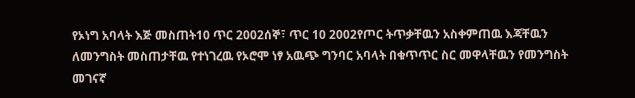የኦነግ አባላት እጅ መስጠት10 ጥር 2002ሰኞ፣ ጥር 10 2002የጦር ትጥቃቸዉን አስቀምጠዉ እጃቸዉን ለመንግስት መስጠታቸዉ የተነገረዉ የኦሮሞ ነፃ አዉጭ ግንባር አባላት በቁጥጥር ስር መዋላቸዉን የመንግስት መገናኛ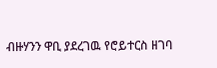ብዙሃንን ዋቢ ያደረገዉ የሮይተርስ ዘገባ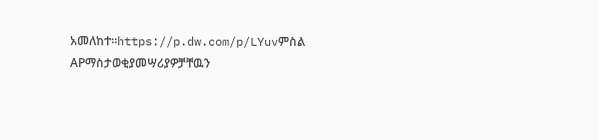አመለከተ።https://p.dw.com/p/LYuvምስል APማስታወቂያመሣሪያዎቻቸዉን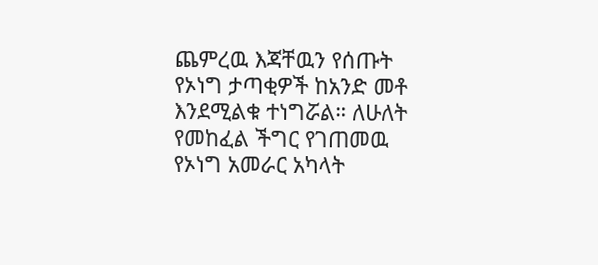ጨምረዉ እጃቸዉን የሰጡት የኦነግ ታጣቂዎች ከአንድ መቶ እንደሚልቁ ተነግሯል። ለሁለት የመከፈል ችግር የገጠመዉ የኦነግ አመራር አካላት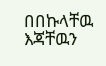በበኩላቸዉ እጃቸዉን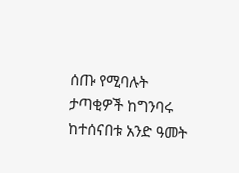ሰጡ የሚባሉት ታጣቂዎች ከግንባሩ ከተሰናበቱ አንድ ዓመት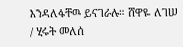እንዳለፋቸዉ ይናገራሉ። ሸዋዬ ለገሠ / ሂሩት መለሰ